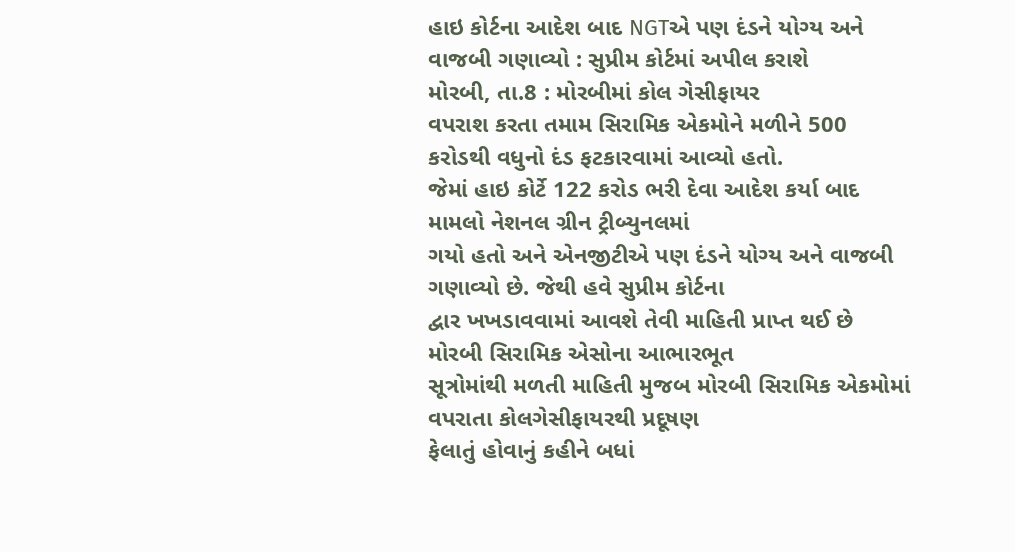હાઇ કોર્ટના આદેશ બાદ NGTએ પણ દંડને યોગ્ય અને વાજબી ગણાવ્યો : સુપ્રીમ કોર્ટમાં અપીલ કરાશે
મોરબી, તા.8 : મોરબીમાં કોલ ગેસીફાયર
વપરાશ કરતા તમામ સિરામિક એકમોને મળીને 500 કરોડથી વધુનો દંડ ફટકારવામાં આવ્યો હતો.
જેમાં હાઇ કોર્ટે 122 કરોડ ભરી દેવા આદેશ કર્યા બાદ મામલો નેશનલ ગ્રીન ટ્રીબ્યુનલમાં
ગયો હતો અને એનજીટીએ પણ દંડને યોગ્ય અને વાજબી ગણાવ્યો છે. જેથી હવે સુપ્રીમ કોર્ટના
દ્વાર ખખડાવવામાં આવશે તેવી માહિતી પ્રાપ્ત થઈ છે
મોરબી સિરામિક એસોના આભારભૂત
સૂત્રોમાંથી મળતી માહિતી મુજબ મોરબી સિરામિક એકમોમાં વપરાતા કોલગેસીફાયરથી પ્રદૂષણ
ફેલાતું હોવાનું કહીને બધાં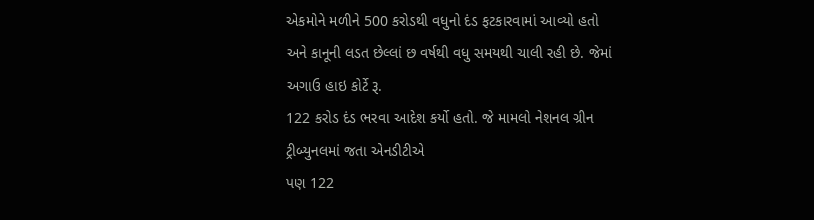એકમોને મળીને 500 કરોડથી વધુનો દંડ ફટકારવામાં આવ્યો હતો
અને કાનૂની લડત છેલ્લાં છ વર્ષથી વધુ સમયથી ચાલી રહી છે. જેમાં અગાઉ હાઇ કોર્ટે રૂ.
122 કરોડ દંડ ભરવા આદેશ કર્યો હતો. જે મામલો નેશનલ ગ્રીન ટ્રીબ્યુનલમાં જતા એનડીટીએ
પણ 122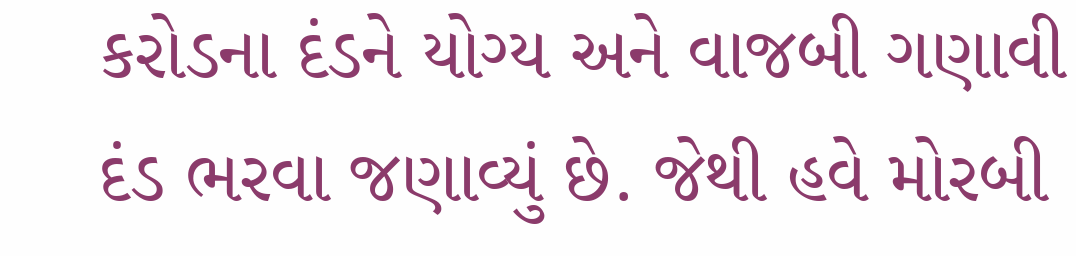કરોડના દંડને યોગ્ય અને વાજબી ગણાવી દંડ ભરવા જણાવ્યું છે. જેથી હવે મોરબી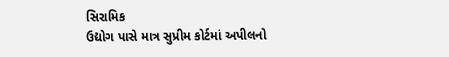સિરામિક
ઉદ્યોગ પાસે માત્ર સુપ્રીમ કોર્ટમાં અપીલનો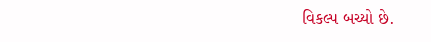વિકલ્પ બચ્યો છે.